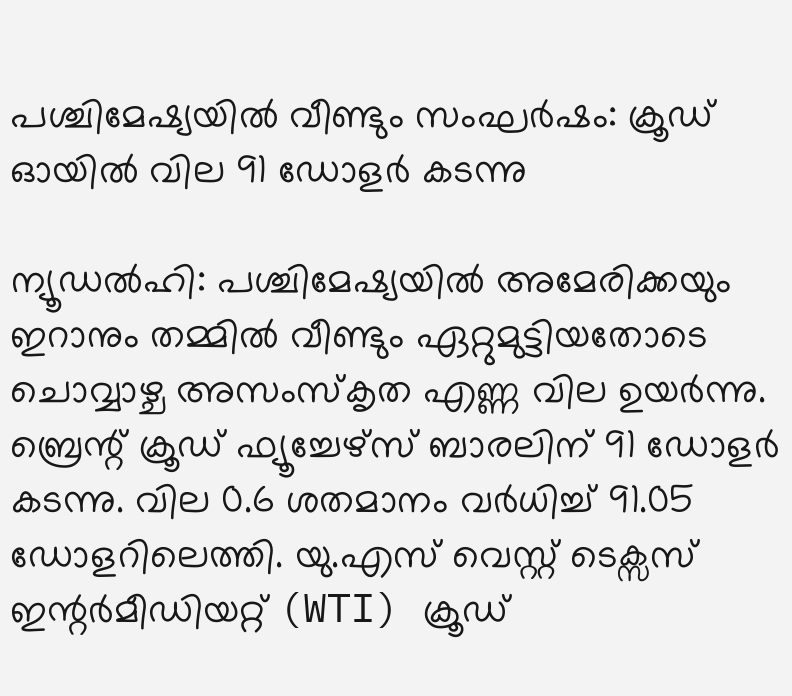പശ്ചിമേഷ്യയിൽ വീണ്ടും സംഘർഷം: ക്രൂഡ് ഓയിൽ വില 91 ഡോളർ കടന്നു

ന്യൂഡൽഹി: പശ്ചിമേഷ്യയിൽ അമേരിക്കയും ഇറാനും തമ്മിൽ വീണ്ടും ഏറ്റുമുട്ടിയതോടെ ചൊവ്വാഴ്ച അസംസ്കൃത എണ്ണ വില ഉയർന്നു. ബ്രെന്റ് ക്രൂഡ് ഫ്യൂച്ചേഴ്സ് ബാരലിന് 91 ഡോളർ കടന്നു. വില 0.6 ശതമാനം വർധിച്ച് 91.05 ഡോളറിലെത്തി. യു.എസ് വെസ്റ്റ് ടെക്സസ് ഇന്റർമീഡിയറ്റ് (WTI) ക്രൂഡ്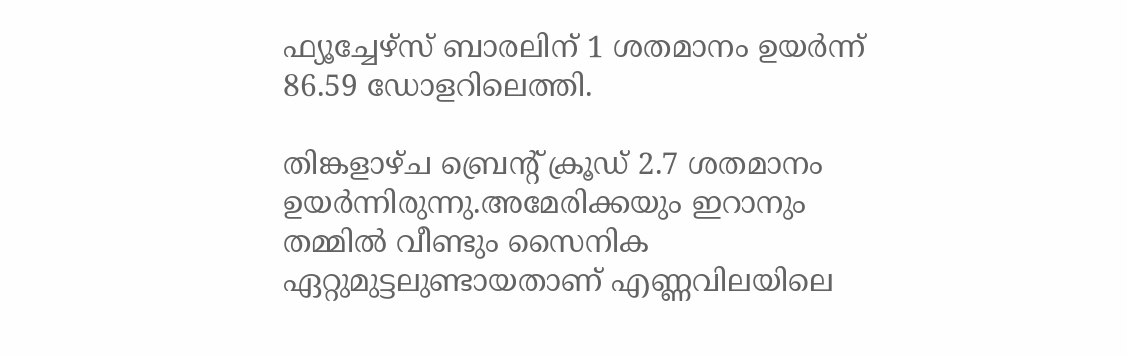ഫ്യൂച്ചേഴ്സ് ബാരലിന് 1 ശതമാനം ഉയർന്ന് 86.59 ഡോളറിലെത്തി.

തിങ്കളാഴ്ച ബ്രെന്റ് ക്രൂഡ് 2.7 ശതമാനം ഉയർന്നിരുന്നു.അമേരിക്കയും ഇറാനും തമ്മിൽ വീണ്ടും സൈനിക ഏറ്റുമുട്ടലുണ്ടായതാണ് എണ്ണവിലയിലെ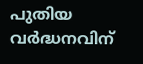പുതിയ വർദ്ധനവിന്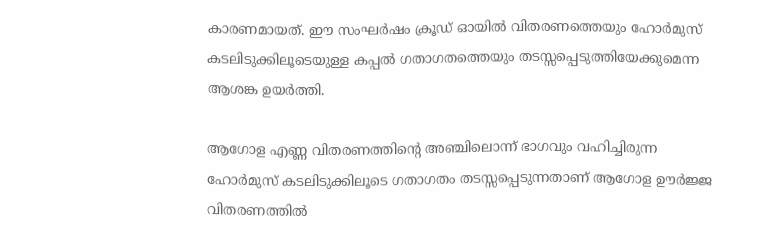കാരണമായത്. ഈ സംഘർഷം ക്രൂഡ് ഓയിൽ വിതരണത്തെയും ഹോർമുസ് കടലിടുക്കിലൂടെയുള്ള കപ്പൽ ഗതാഗതത്തെയും തടസ്സപ്പെടുത്തിയേക്കുമെന്ന ആശങ്ക ഉയർത്തി.

ആഗോള എണ്ണ വിതരണത്തിന്റെ അഞ്ചിലൊന്ന് ഭാഗവും വഹിച്ചിരുന്ന ഹോർമുസ് കടലിടുക്കിലൂടെ ഗതാഗതം തടസ്സപ്പെടുന്നതാണ് ആഗോള ഊർജ്ജ വിതരണത്തിൽ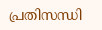പ്രതിസന്ധി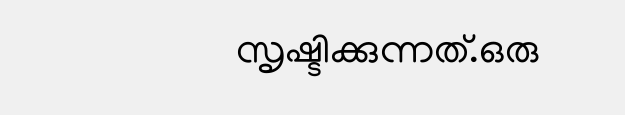സൃഷ്ടിക്കുന്നത്.ഒരു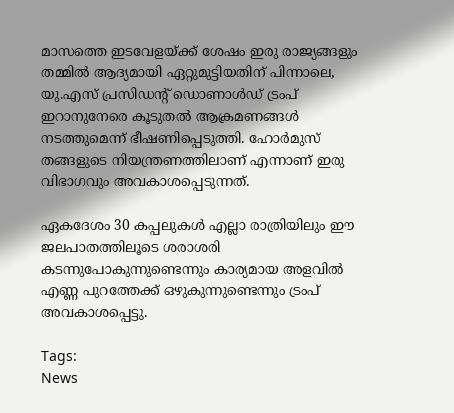മാസത്തെ ഇടവേളയ്ക്ക് ശേഷം ഇരു രാജ്യങ്ങളും തമ്മിൽ ആദ്യമായി ഏറ്റുമുട്ടിയതിന് പിന്നാലെ, യു.എസ് പ്രസിഡന്റ് ഡൊണാൾഡ് ട്രംപ് ഇറാനുനേരെ കൂടുതൽ ആക്രമണങ്ങൾ നടത്തുമെന്ന് ഭീഷണിപ്പെടുത്തി. ഹോർമുസ് തങ്ങളുടെ നിയന്ത്രണത്തിലാണ് എന്നാണ് ഇരു വിഭാഗവും അവകാശപ്പെടുന്നത്.

ഏകദേശം 30 കപ്പലുകൾ എല്ലാ രാത്രിയിലും ഈ ജലപാതത്തിലൂടെ ശരാശരി കടന്നുപോകുന്നുണ്ടെന്നും കാര്യമായ അളവിൽ എണ്ണ പുറത്തേക്ക് ഒഴുകുന്നുണ്ടെന്നും ട്രംപ് അവകാശപ്പെട്ടു.

Tags:
News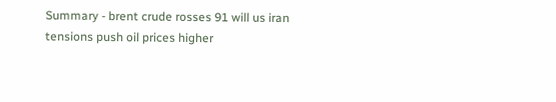Summary - brent crude rosses 91 will us iran tensions push oil prices higher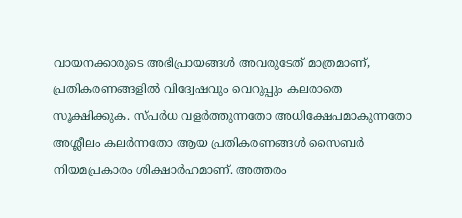വായനക്കാരുടെ അഭിപ്രായങ്ങള്‍ അവരുടേത് മാത്രമാണ്, പ്രതികരണങ്ങളിൽ വിദ്വേഷവും വെറുപ്പും കലരാതെ സൂക്ഷിക്കുക. സ്പർധ വളർത്തുന്നതോ അധിക്ഷേപമാകുന്നതോ അശ്ലീലം കലർന്നതോ ആയ പ്രതികരണങ്ങൾ സൈബർ നിയമപ്രകാരം ശിക്ഷാർഹമാണ്. അത്തരം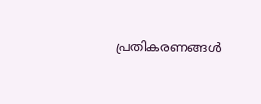പ്രതികരണങ്ങൾ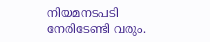നിയമനടപടി നേരിടേണ്ടി വരും.